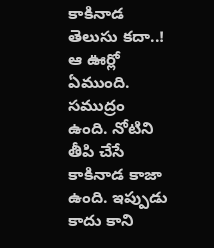కాకినాడ తెలుసు కదా..! ఆ ఊర్లో ఏముంది. సముద్రం ఉంది. నోటిని తీపి చేసే కాకినాడ కాజా ఉంది. ఇప్పుడు కాదు కాని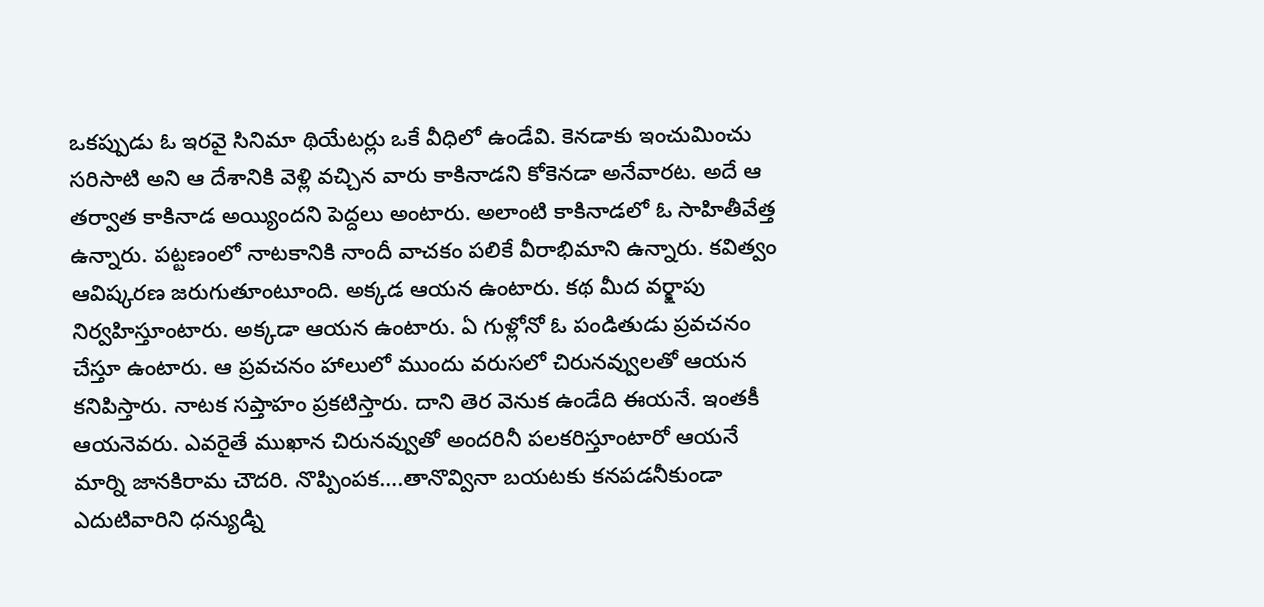ఒకప్పుడు ఓ ఇరవై సినిమా థియేటర్లు ఒకే వీధిలో ఉండేవి. కెనడాకు ఇంచుమించు సరిసాటి అని ఆ దేశానికి వెళ్లి వచ్చిన వారు కాకినాడని కోకెనడా అనేవారట. అదే ఆ తర్వాత కాకినాడ అయ్యిందని పెద్దలు అంటారు. అలాంటి కాకినాడలో ఓ సాహితీవేత్త ఉన్నారు. పట్టణంలో నాటకానికి నాందీ వాచకం పలికే వీరాభిమాని ఉన్నారు. కవిత్వం ఆవిష్కరణ జరుగుతూంటూంది. అక్కడ ఆయన ఉంటారు. కథ మీద వర్క్షాపు నిర్వహిస్తూంటారు. అక్కడా ఆయన ఉంటారు. ఏ గుళ్లోనో ఓ పండితుడు ప్రవచనం చేస్తూ ఉంటారు. ఆ ప్రవచనం హాలులో ముందు వరుసలో చిరునవ్వులతో ఆయన కనిపిస్తారు. నాటక సప్తాహం ప్రకటిస్తారు. దాని తెర వెనుక ఉండేది ఈయనే. ఇంతకీ ఆయనెవరు. ఎవరైతే ముఖాన చిరునవ్వుతో అందరినీ పలకరిస్తూంటారో ఆయనే మార్ని జానకిరామ చౌదరి. నొప్పింపక….తానొవ్వినా బయటకు కనపడనీకుండా ఎదుటివారిని ధన్యుడ్ని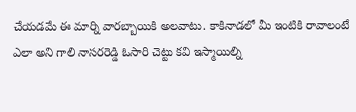చేయడమే ఈ మార్ని వారబ్బాయికి అలవాటు. కాకినాడలో మీ ఇంటికి రావాలంటే ఎలా అని గాలి నాసరరెడ్డి ఓసారి చెట్టు కవి ఇస్మాయిల్ని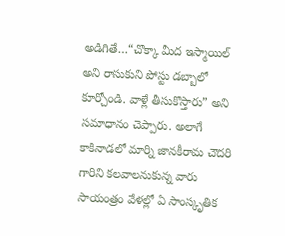అడిగితే…“చొక్కా మీద ఇస్మాయిల్ అని రాసుకుని పోస్టు డబ్బాలో కూర్చోండి. వాళ్లే తీసుకొస్తారు” అని సమాధానం చెప్పారు. అలాగే కాకినాడలో మార్ని జానకీరామ చౌదరి గారిని కలవాలనుకున్న వారు సాయంత్రం వేళల్లో ఏ సాంస్కృతిక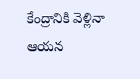కేంద్రానికి వెళ్లినా ఆయన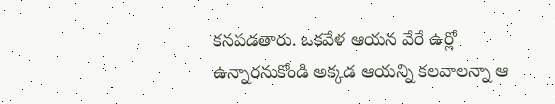కనపడతారు. ఒకవేళ ఆయన వేరే ఉర్లో ఉన్నారనుకోండి అక్కడ ఆయన్ని కలవాలన్నా ఆ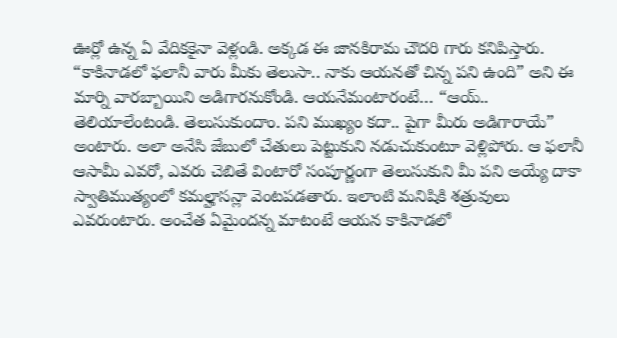ఊర్లో ఉన్న ఏ వేదికకైనా వెళ్లండి. అక్కడ ఈ జానకిరామ చౌదరి గారు కనిపిస్తారు. “కాకినాడలో ఫలానీ వారు మీకు తెలుసా.. నాకు ఆయనతో చిన్న పని ఉంది” అని ఈ మార్ని వారబ్బాయిని అడిగారనుకోండి. ఆయనేమంటారంటే… “ఆయ్.. తెలియాలేంటండి. తెలుసుకుందాం. పని ముఖ్యం కదా.. పైగా మీరు అడిగారాయే” అంటారు. అలా అనేసి జేబులో చేతులు పెట్టుకుని నడుచుకుంటూ వెళ్లిపోరు. ఆ ఫలానీ ఆసామీ ఎవరో, ఎవరు చెబితే వింటారో సంపూర్ణంగా తెలుసుకుని మీ పని అయ్యే దాకా స్వాతిముత్యంలో కమల్హాసన్లా వెంటపడతారు. ఇలాంటి మనిషికి శత్రువులు ఎవరుంటారు. అంచేత ఏమైందన్న మాటంటే ఆయన కాకినాడలో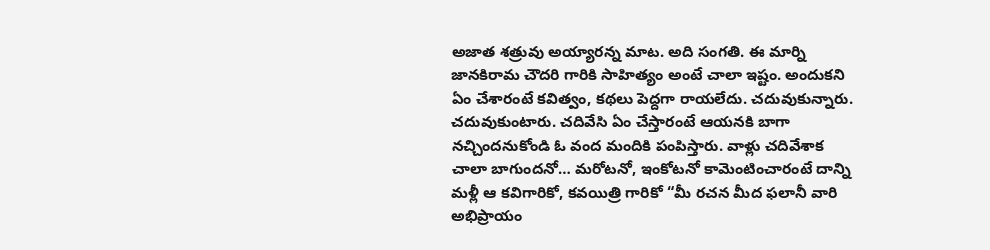అజాత శత్రువు అయ్యారన్న మాట. అది సంగతి. ఈ మార్ని జానకిరామ చౌదరి గారికి సాహిత్యం అంటే చాలా ఇష్టం. అందుకని ఏం చేశారంటే కవిత్వం, కథలు పెద్దగా రాయలేదు. చదువుకున్నారు. చదువుకుంటారు. చదివేసి ఏం చేస్తారంటే ఆయనకి బాగా నచ్చిందనుకోండి ఓ వంద మందికి పంపిస్తారు. వాళ్లు చదివేశాక చాలా బాగుందనో… మరోటనో, ఇంకోటనో కామెంటించారంటే దాన్ని మళ్లీ ఆ కవిగారికో, కవయిత్రి గారికో “మీ రచన మీద ఫలానీ వారి అభిప్రాయం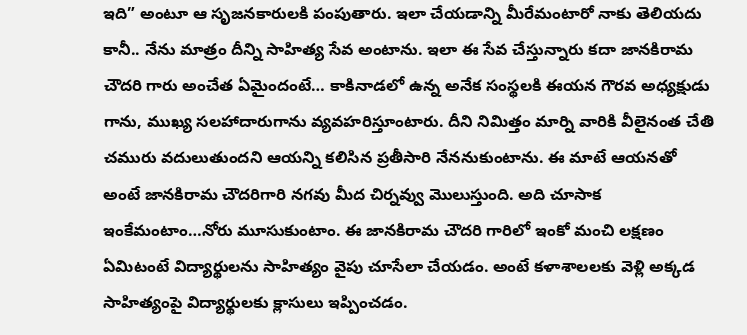ఇది” అంటూ ఆ సృజనకారులకి పంపుతారు. ఇలా చేయడాన్ని మీరేమంటారో నాకు తెలియదు కానీ.. నేను మాత్రం దీన్ని సాహిత్య సేవ అంటాను. ఇలా ఈ సేవ చేస్తున్నారు కదా జానకిరామ చౌదరి గారు అంచేత ఏమైందంటే… కాకినాడలో ఉన్న అనేక సంస్థలకి ఈయన గౌరవ అధ్యక్షుడు గాను, ముఖ్య సలహాదారుగాను వ్యవహరిస్తూంటారు. దీని నిమిత్తం మార్ని వారికి వీలైనంత చేతి చమురు వదులుతుందని ఆయన్ని కలిసిన ప్రతీసారి నేననుకుంటాను. ఈ మాటే ఆయనతో అంటే జానకిరామ చౌదరిగారి నగవు మీద చిర్నవ్వు మొలుస్తుంది. అది చూసాక ఇంకేమంటాం…నోరు మూసుకుంటాం. ఈ జానకిరామ చౌదరి గారిలో ఇంకో మంచి లక్షణం ఏమిటంటే విద్యార్థులను సాహిత్యం వైపు చూసేలా చేయడం. అంటే కళాశాలలకు వెళ్లి అక్కడ సాహిత్యంపై విద్యార్థులకు క్లాసులు ఇప్పించడం.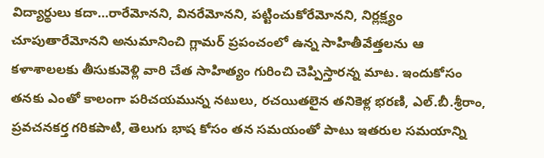విద్యార్థులు కదా…రారేమోనని, వినరేమోనని, పట్టించుకోరేమోనని, నిర్లక్ష్యం చూపుతారేమోనని అనుమానించి గ్లామర్ ప్రపంచంలో ఉన్న సాహితీవేత్తలను ఆ కళాశాలలకు తీసుకువెళ్లి వారి చేత సాహిత్యం గురించి చెప్పిస్తారన్న మాట. ఇందుకోసం తనకు ఎంతో కాలంగా పరిచయమున్న నటులు, రచయితలైన తనికెళ్ల భరణి, ఎల్.బీ.శ్రీరాం, ప్రవచనకర్త గరికపాటి, తెలుగు భాష కోసం తన సమయంతో పాటు ఇతరుల సమయాన్ని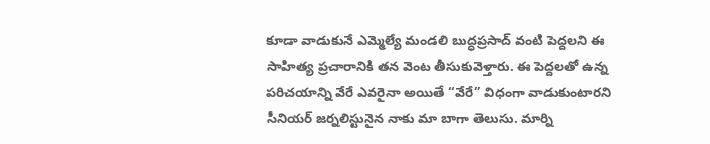కూడా వాడుకునే ఎమ్మెల్యే మండలి బుద్ధప్రసాద్ వంటి పెద్దలని ఈ సాహిత్య ప్రచారానికి తన వెంట తీసుకువెళ్తారు. ఈ పెద్దలతో ఉన్న పరిచయాన్ని వేరే ఎవరైనా అయితే “వేరే” విధంగా వాడుకుంటారని సీనియర్ జర్నలిస్టునైన నాకు మా బాగా తెలుసు. మార్ని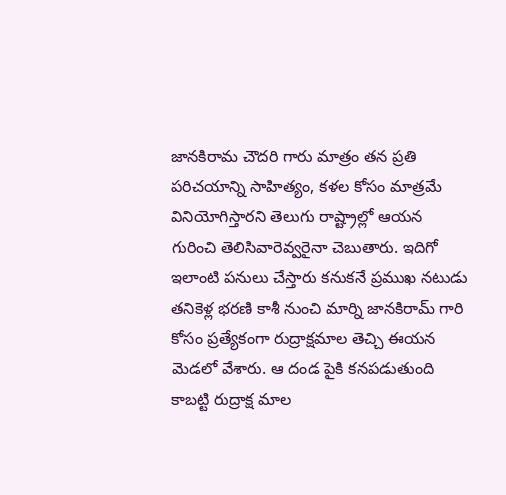జానకిరామ చౌదరి గారు మాత్రం తన ప్రతి పరిచయాన్ని సాహిత్యం, కళల కోసం మాత్రమే వినియోగిస్తారని తెలుగు రాష్ట్రాల్లో ఆయన గురించి తెలిసివారెవ్వరైనా చెబుతారు. ఇదిగో ఇలాంటి పనులు చేస్తారు కనుకనే ప్రముఖ నటుడు తనికెళ్ల భరణి కాశీ నుంచి మార్ని జానకిరామ్ గారి కోసం ప్రత్యేకంగా రుద్రాక్షమాల తెచ్చి ఈయన మెడలో వేశారు. ఆ దండ పైకి కనపడుతుంది కాబట్టి రుద్రాక్ష మాల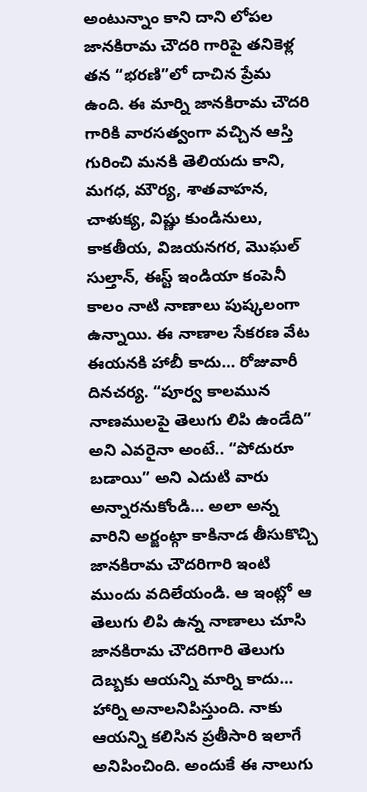అంటున్నాం కాని దాని లోపల జానకిరామ చౌదరి గారిపై తనికెళ్ల తన “భరణి”లో దాచిన ప్రేమ ఉంది. ఈ మార్ని జానకిరామ చౌదరి గారికి వారసత్వంగా వచ్చిన ఆస్తి గురించి మనకి తెలియదు కాని, మగధ, మౌర్య, శాతవాహన, చాళుక్య, విష్ణు కుండినులు, కాకతీయ, విజయనగర, మొఘల్ సుల్తాన్, ఈస్ట్ ఇండియా కంపెనీ కాలం నాటి నాణాలు పుష్కలంగా ఉన్నాయి. ఈ నాణాల సేకరణ వేట ఈయనకి హాబీ కాదు… రోజువారీ దినచర్య. “పూర్వ కాలమున నాణములపై తెలుగు లిపి ఉండేది” అని ఎవరైనా అంటే.. “పోదురూ బడాయి” అని ఎదుటి వారు అన్నారనుకోండి… అలా అన్న వారిని అర్జంట్గా కాకినాడ తీసుకొచ్చి జానకిరామ చౌదరిగారి ఇంటి ముందు వదిలేయండి. ఆ ఇంట్లో ఆ తెలుగు లిపి ఉన్న నాణాలు చూసి జానకిరామ చౌదరిగారి తెలుగు దెబ్బకు ఆయన్ని మార్ని కాదు… హార్ని అనాలనిపిస్తుంది. నాకు ఆయన్ని కలిసిన ప్రతీసారి ఇలాగే అనిపించింది. అందుకే ఈ నాలుగు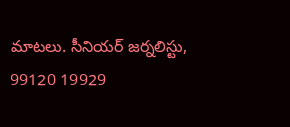మాటలు. సీనియర్ జర్నలిస్టు, 99120 19929